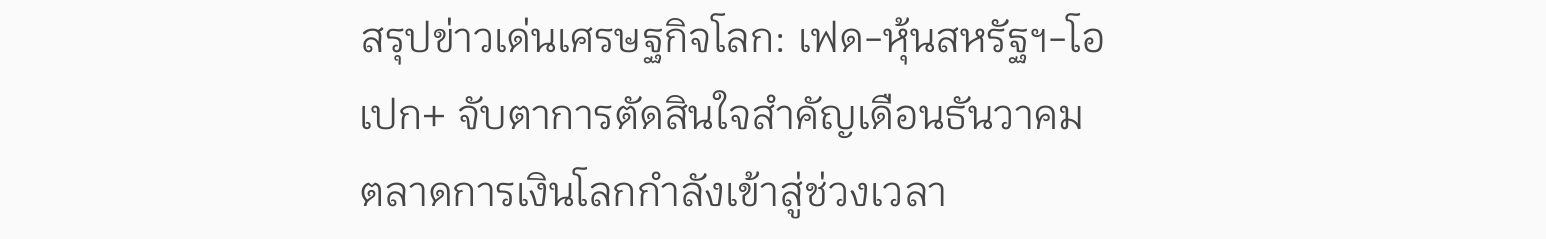สรุปข่าวเด่นเศรษฐกิจโลก: เฟด-หุ้นสหรัฐฯ-โอเปก+ จับตาการตัดสินใจสำคัญเดือนธันวาคม
ตลาดการเงินโลกกำลังเข้าสู่ช่วงเวลา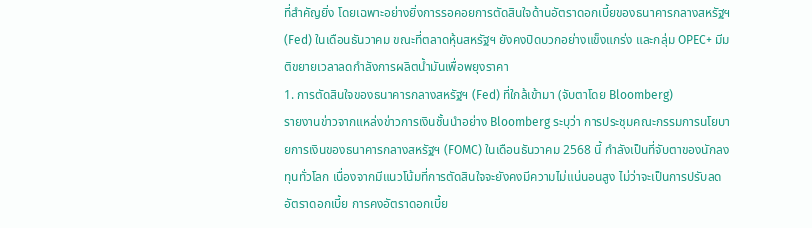ที่สำคัญยิ่ง โดยเฉพาะอย่างยิ่งการรอคอยการตัดสินใจด้านอัตราดอกเบี้ยของธนาคารกลางสหรัฐฯ (Fed) ในเดือนธันวาคม ขณะที่ตลาดหุ้นสหรัฐฯ ยังคงปิดบวกอย่างแข็งแกร่ง และกลุ่ม OPEC+ มีมติขยายเวลาลดกำลังการผลิตน้ำมันเพื่อพยุงราคา
1. การตัดสินใจของธนาคารกลางสหรัฐฯ (Fed) ที่ใกล้เข้ามา (จับตาโดย Bloomberg)
รายงานข่าวจากแหล่งข่าวการเงินชั้นนำอย่าง Bloomberg ระบุว่า การประชุมคณะกรรมการนโยบายการเงินของธนาคารกลางสหรัฐฯ (FOMC) ในเดือนธันวาคม 2568 นี้ กำลังเป็นที่จับตาของนักลงทุนทั่วโลก เนื่องจากมีแนวโน้มที่การตัดสินใจจะยังคงมีความไม่แน่นอนสูง ไม่ว่าจะเป็นการปรับลดอัตราดอกเบี้ย การคงอัตราดอกเบี้ย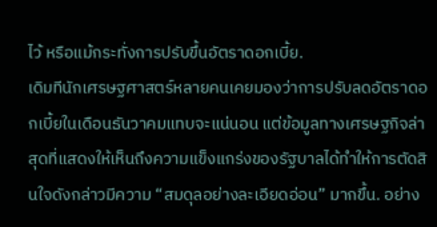ไว้ หรือแม้กระทั่งการปรับขึ้นอัตราดอกเบี้ย.
เดิมทีนักเศรษฐศาสตร์หลายคนเคยมองว่าการปรับลดอัตราดอกเบี้ยในเดือนธันวาคมแทบจะแน่นอน แต่ข้อมูลทางเศรษฐกิจล่าสุดที่แสดงให้เห็นถึงความแข็งแกร่งของรัฐบาลได้ทำให้การตัดสินใจดังกล่าวมีความ “สมดุลอย่างละเอียดอ่อน” มากขึ้น. อย่าง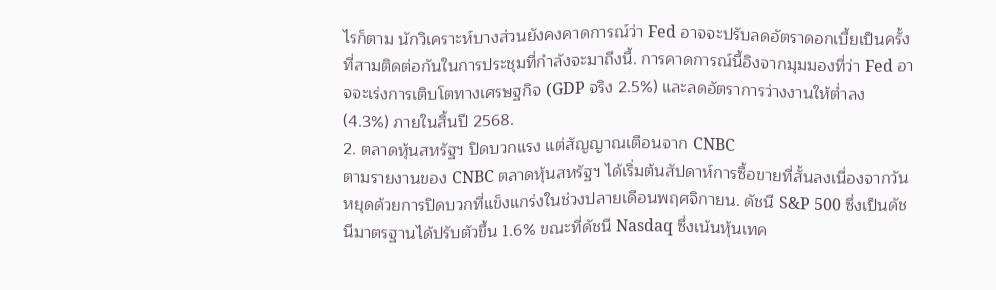ไรก็ตาม นักวิเคราะห์บางส่วนยังคงคาดการณ์ว่า Fed อาจจะปรับลดอัตราดอกเบี้ยเป็นครั้งที่สามติดต่อกันในการประชุมที่กำลังจะมาถึงนี้. การคาดการณ์นี้อิงจากมุมมองที่ว่า Fed อาจจะเร่งการเติบโตทางเศรษฐกิจ (GDP จริง 2.5%) และลดอัตราการว่างงานให้ต่ำลง (4.3%) ภายในสิ้นปี 2568.
2. ตลาดหุ้นสหรัฐฯ ปิดบวกแรง แต่สัญญาณเตือนจาก CNBC
ตามรายงานของ CNBC ตลาดหุ้นสหรัฐฯ ได้เริ่มต้นสัปดาห์การซื้อขายที่สั้นลงเนื่องจากวันหยุดด้วยการปิดบวกที่แข็งแกร่งในช่วงปลายเดือนพฤศจิกายน. ดัชนี S&P 500 ซึ่งเป็นดัชนีมาตรฐานได้ปรับตัวขึ้น 1.6% ขณะที่ดัชนี Nasdaq ซึ่งเน้นหุ้นเทค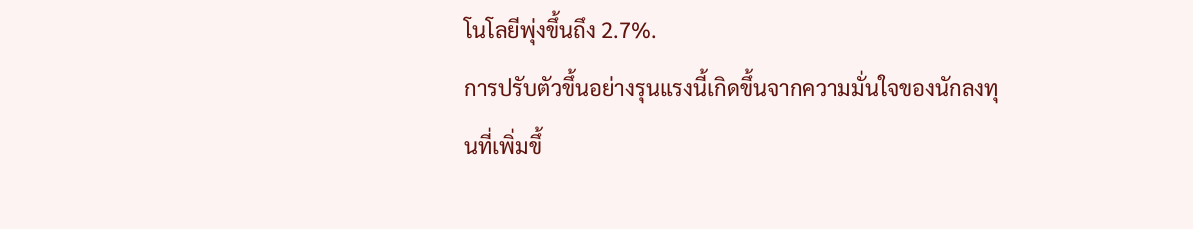โนโลยีพุ่งขึ้นถึง 2.7%.
การปรับตัวขึ้นอย่างรุนแรงนี้เกิดขึ้นจากความมั่นใจของนักลงทุนที่เพิ่มขึ้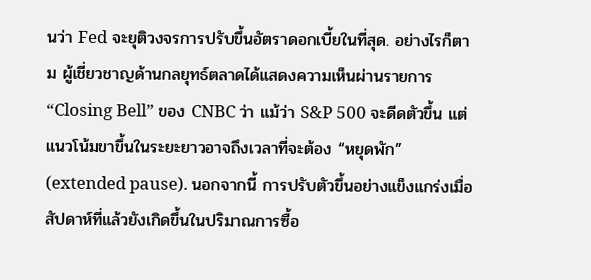นว่า Fed จะยุติวงจรการปรับขึ้นอัตราดอกเบี้ยในที่สุด. อย่างไรก็ตาม ผู้เชี่ยวชาญด้านกลยุทธ์ตลาดได้แสดงความเห็นผ่านรายการ “Closing Bell” ของ CNBC ว่า แม้ว่า S&P 500 จะดีดตัวขึ้น แต่แนวโน้มขาขึ้นในระยะยาวอาจถึงเวลาที่จะต้อง “หยุดพัก” (extended pause). นอกจากนี้ การปรับตัวขึ้นอย่างแข็งแกร่งเมื่อสัปดาห์ที่แล้วยังเกิดขึ้นในปริมาณการซื้อ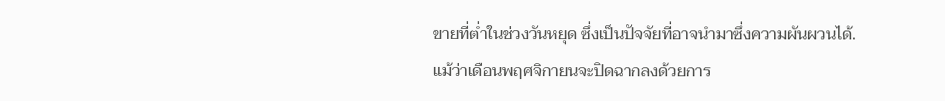ขายที่ต่ำในช่วงวันหยุด ซึ่งเป็นปัจจัยที่อาจนำมาซึ่งความผันผวนได้.
แม้ว่าเดือนพฤศจิกายนจะปิดฉากลงด้วยการ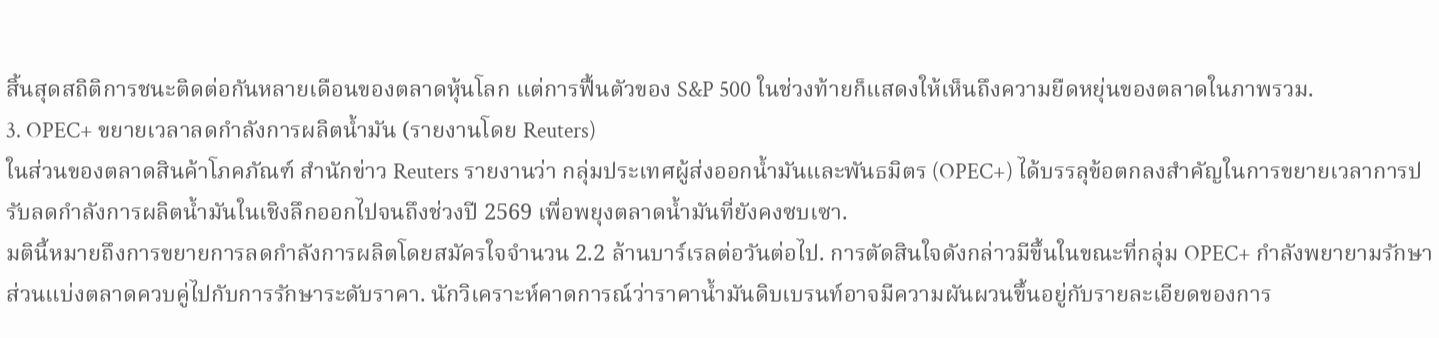สิ้นสุดสถิติการชนะติดต่อกันหลายเดือนของตลาดหุ้นโลก แต่การฟื้นตัวของ S&P 500 ในช่วงท้ายก็แสดงให้เห็นถึงความยืดหยุ่นของตลาดในภาพรวม.
3. OPEC+ ขยายเวลาลดกำลังการผลิตน้ำมัน (รายงานโดย Reuters)
ในส่วนของตลาดสินค้าโภคภัณฑ์ สำนักข่าว Reuters รายงานว่า กลุ่มประเทศผู้ส่งออกน้ำมันและพันธมิตร (OPEC+) ได้บรรลุข้อตกลงสำคัญในการขยายเวลาการปรับลดกำลังการผลิตน้ำมันในเชิงลึกออกไปจนถึงช่วงปี 2569 เพื่อพยุงตลาดน้ำมันที่ยังคงซบเซา.
มตินี้หมายถึงการขยายการลดกำลังการผลิตโดยสมัครใจจำนวน 2.2 ล้านบาร์เรลต่อวันต่อไป. การตัดสินใจดังกล่าวมีขึ้นในขณะที่กลุ่ม OPEC+ กำลังพยายามรักษาส่วนแบ่งตลาดควบคู่ไปกับการรักษาระดับราคา. นักวิเคราะห์คาดการณ์ว่าราคาน้ำมันดิบเบรนท์อาจมีความผันผวนขึ้นอยู่กับรายละเอียดของการ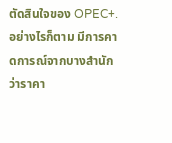ตัดสินใจของ OPEC+.
อย่างไรก็ตาม มีการคาดการณ์จากบางสำนักว่าราคา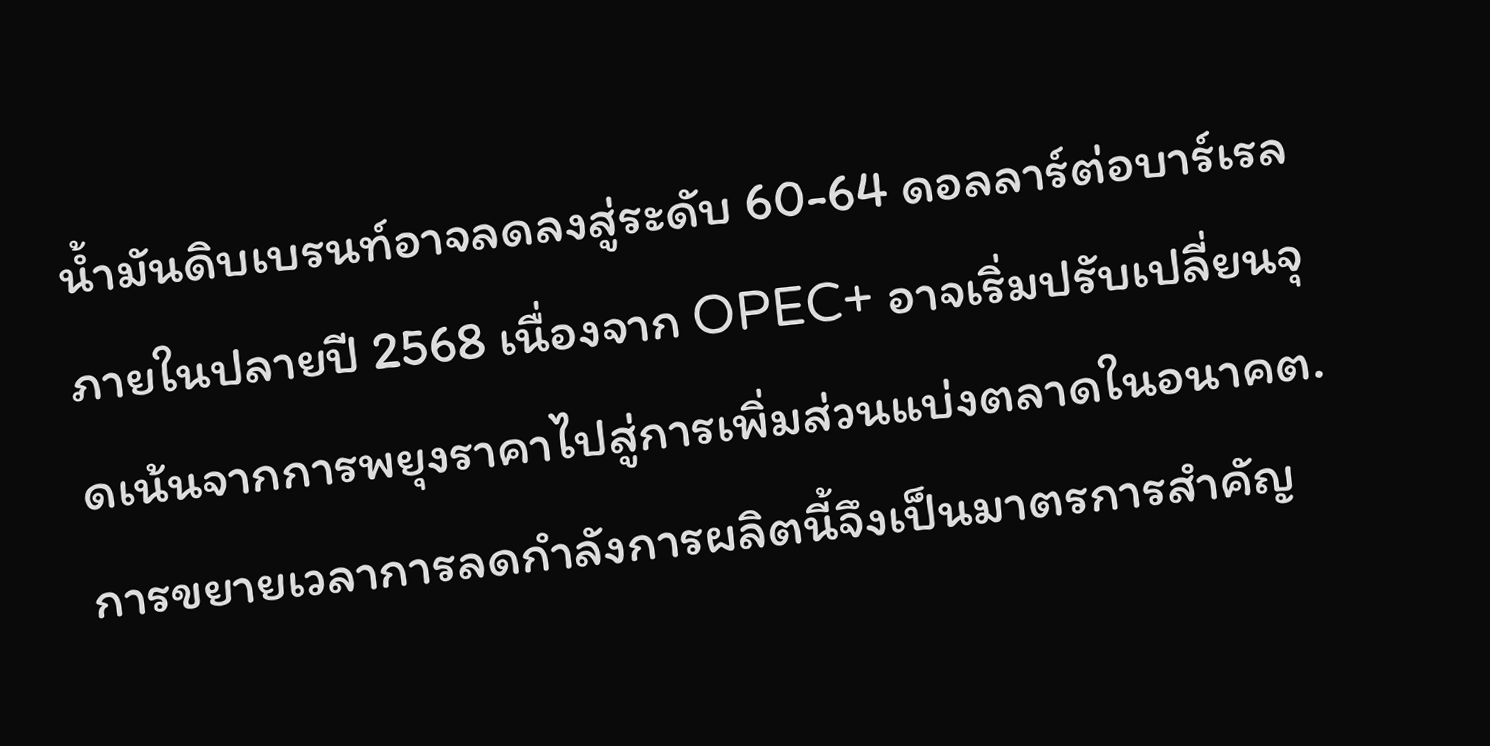น้ำมันดิบเบรนท์อาจลดลงสู่ระดับ 60-64 ดอลลาร์ต่อบาร์เรลภายในปลายปี 2568 เนื่องจาก OPEC+ อาจเริ่มปรับเปลี่ยนจุดเน้นจากการพยุงราคาไปสู่การเพิ่มส่วนแบ่งตลาดในอนาคต. การขยายเวลาการลดกำลังการผลิตนี้จึงเป็นมาตรการสำคัญ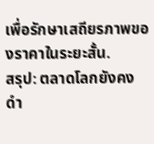เพื่อรักษาเสถียรภาพของราคาในระยะสั้น.
สรุป: ตลาดโลกยังคงดำ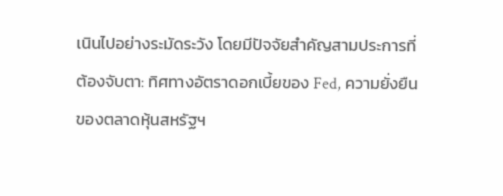เนินไปอย่างระมัดระวัง โดยมีปัจจัยสำคัญสามประการที่ต้องจับตา: ทิศทางอัตราดอกเบี้ยของ Fed, ความยั่งยืนของตลาดหุ้นสหรัฐฯ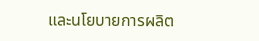และนโยบายการผลิต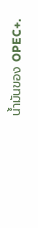น้ำมันของ OPEC+.